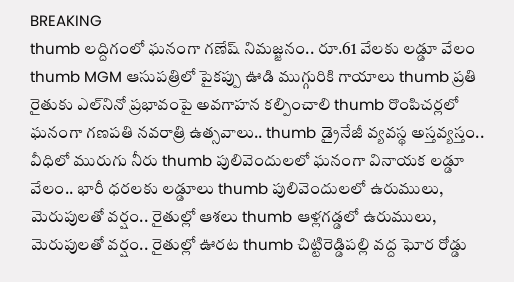BREAKING
thumb లద్దిగంలో ఘనంగా గణేష్ నిమజ్జనం.. రూ.61 వేలకు లడ్డూ వేలం thumb MGM ఆసుపత్రిలో పైకప్పు ఊడి ముగ్గురికి గాయాలు thumb ప్రతి రైతుకు ఎల్‌నినో ప్రభావంపై అవగాహన కల్పించాలి thumb రొంపిచర్లలో ఘనంగా గణపతి నవరాత్రి ఉత్సవాలు.. thumb డ్రైనేజీ వ్యవస్థ అస్తవ్యస్తం.. వీధిలో మురుగు నీరు thumb పులివెందులలో ఘనంగా వినాయక లడ్డూ వేలం.. భారీ ధరలకు లడ్డూలు thumb పులివెందులలో ఉరుములు, మెరుపులతో వర్షం.. రైతుల్లో ఆశలు thumb ఆళ్లగడ్డలో ఉరుములు, మెరుపులతో వర్షం.. రైతుల్లో ఊరట thumb చిట్టిరెడ్డిపల్లి వద్ద ఘోర రోడ్డు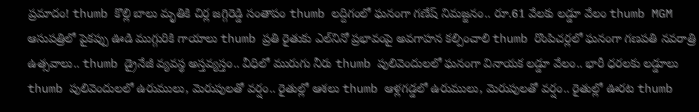ప్రమాదం! thumb కొల్లి బాలు మృతికి చిర్ల జగ్గిరెడ్డి సంతాపం thumb లద్దిగంలో ఘనంగా గణేష్ నిమజ్జనం.. రూ.61 వేలకు లడ్డూ వేలం thumb MGM ఆసుపత్రిలో పైకప్పు ఊడి ముగ్గురికి గాయాలు thumb ప్రతి రైతుకు ఎల్‌నినో ప్రభావంపై అవగాహన కల్పించాలి thumb రొంపిచర్లలో ఘనంగా గణపతి నవరాత్రి ఉత్సవాలు.. thumb డ్రైనేజీ వ్యవస్థ అస్తవ్యస్తం.. వీధిలో మురుగు నీరు thumb పులివెందులలో ఘనంగా వినాయక లడ్డూ వేలం.. భారీ ధరలకు లడ్డూలు thumb పులివెందులలో ఉరుములు, మెరుపులతో వర్షం.. రైతుల్లో ఆశలు thumb ఆళ్లగడ్డలో ఉరుములు, మెరుపులతో వర్షం.. రైతుల్లో ఊరట thumb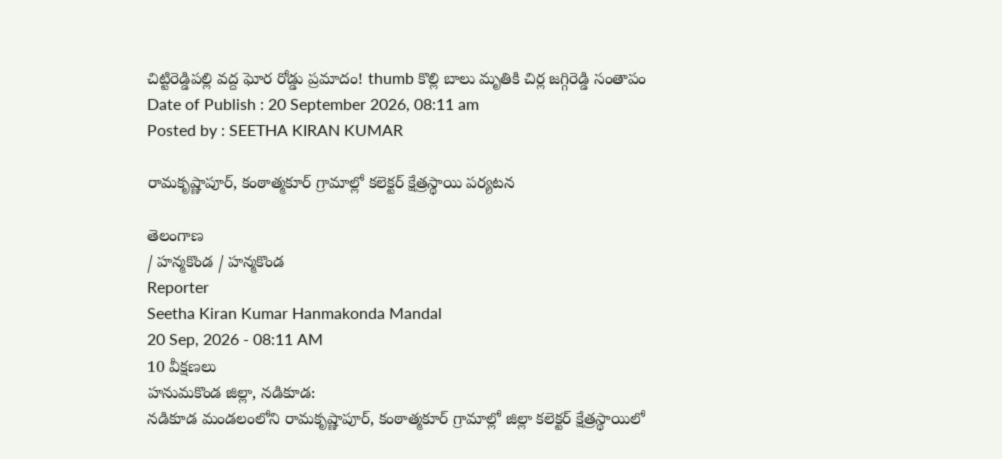చిట్టిరెడ్డిపల్లి వద్ద ఘోర రోడ్డు ప్రమాదం! thumb కొల్లి బాలు మృతికి చిర్ల జగ్గిరెడ్డి సంతాపం
Date of Publish : 20 September 2026, 08:11 am
Posted by : SEETHA KIRAN KUMAR

రామకృష్ణాపూర్, కంఠాత్మకూర్ గ్రామాల్లో కలెక్టర్ క్షేత్రస్థాయి పర్యటన

తెలంగాణ
/ హన్మకొండ / హన్మకొండ
Reporter
Seetha Kiran Kumar Hanmakonda Mandal
20 Sep, 2026 - 08:11 AM
10 వీక్షణలు
హనుమకొండ జిల్లా, నడికూడ:
నడికూడ మండలంలోని రామకృష్ణాపూర్, కంఠాత్మకూర్ గ్రామాల్లో జిల్లా కలెక్టర్ క్షేత్రస్థాయిలో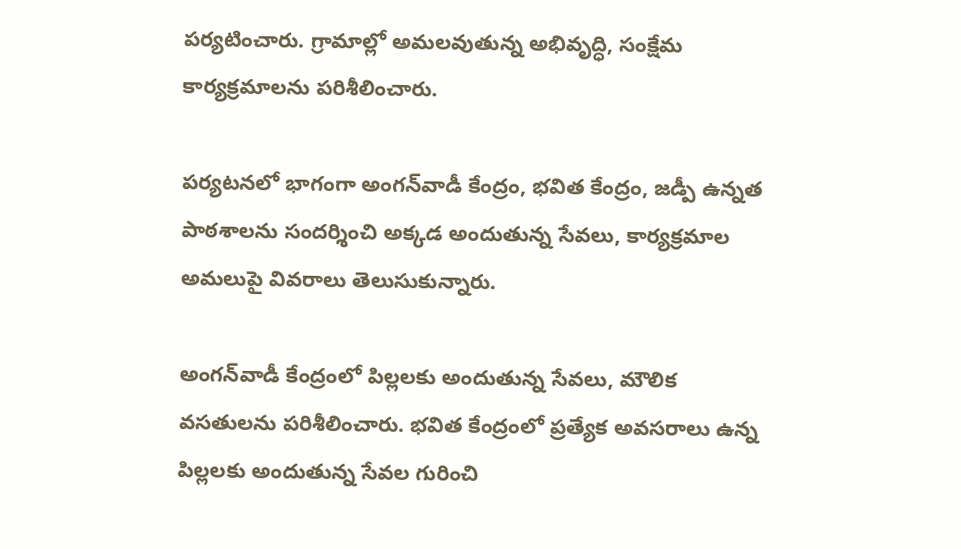పర్యటించారు. గ్రామాల్లో అమలవుతున్న అభివృద్ధి, సంక్షేమ కార్యక్రమాలను పరిశీలించారు.

పర్యటనలో భాగంగా అంగన్‌వాడీ కేంద్రం, భవిత కేంద్రం, జడ్పీ ఉన్నత పాఠశాలను సందర్శించి అక్కడ అందుతున్న సేవలు, కార్యక్రమాల అమలుపై వివరాలు తెలుసుకున్నారు.

అంగన్‌వాడీ కేంద్రంలో పిల్లలకు అందుతున్న సేవలు, మౌలిక వసతులను పరిశీలించారు. భవిత కేంద్రంలో ప్రత్యేక అవసరాలు ఉన్న పిల్లలకు అందుతున్న సేవల గురించి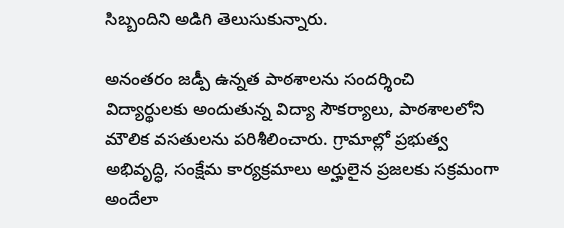సిబ్బందిని అడిగి తెలుసుకున్నారు.

అనంతరం జడ్పీ ఉన్నత పాఠశాలను సందర్శించి విద్యార్థులకు అందుతున్న విద్యా సౌకర్యాలు, పాఠశాలలోని మౌలిక వసతులను పరిశీలించారు. గ్రామాల్లో ప్రభుత్వ అభివృద్ధి, సంక్షేమ కార్యక్రమాలు అర్హులైన ప్రజలకు సక్రమంగా అందేలా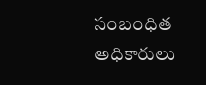సంబంధిత అధికారులు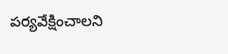పర్యవేక్షించాలని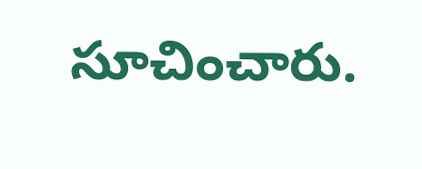సూచించారు.